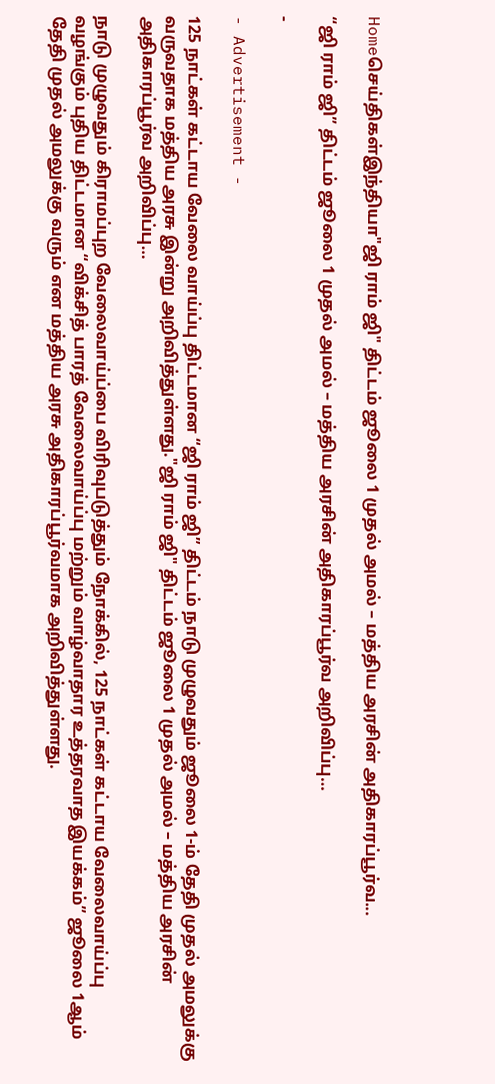Homeசெய்திகள்இந்தியா"ஜி ராம் ஜி" திட்டம் ஜூலை 1 முதல் அமல் – மத்திய அரசின் அதிகாரப்பூர்வ...

“ஜி ராம் ஜி” திட்டம் ஜூலை 1 முதல் அமல் – மத்திய அரசின் அதிகாரப்பூர்வ அறிவிப்பு…

-

- Advertisement -

125 நாட்கள் கட்டாய வேலை வாய்ப்பு திட்டமான “ஜி ராம் ஜி” திட்டம் நாடு முழுவதும் ஜூலை 1-ம் தேதி முதல் அமலுக்கு வருவதாக மத்திய அரசு இன்று அறிவித்துள்ளது."ஜி ராம் ஜி" திட்டம் ஜூலை 1 முதல் அமல் – மத்திய அரசின் அதிகாரப்பூர்வ அறிவிப்பு…

நாடு முழுவதும் கிராமப்புற வேலைவாய்ப்பை விரிவுபடுத்தும் நோக்கில், 125 நாட்கள் கட்டாய வேலைவாய்ப்பு வழங்கும் புதிய திட்டமான “விக்சித் பாரத் வேலைவாய்ப்பு மற்றும் வாழ்வாதார உத்தரவாத இயக்கம்” ஜூலை 1ஆம் தேதி முதல் அமலுக்கு வரும் என மத்திய அரசு அதிகாரப்பூர்வமாக அறிவித்துள்ளது.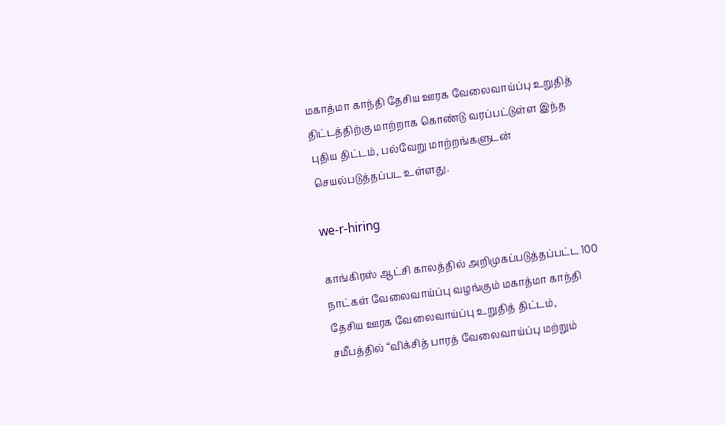மகாத்மா காந்தி தேசிய ஊரக வேலைவாய்ப்பு உறுதித் திட்டத்திற்கு மாற்றாக கொண்டு வரப்பட்டுள்ள இந்த புதிய திட்டம், பல்வேறு மாற்றங்களுடன் செயல்படுத்தப்பட உள்ளது.

we-r-hiring

காங்கிரஸ் ஆட்சி காலத்தில் அறிமுகப்படுத்தப்பட்ட 100 நாட்கள் வேலைவாய்ப்பு வழங்கும் மகாத்மா காந்தி தேசிய ஊரக வேலைவாய்ப்பு உறுதித் திட்டம், சமீபத்தில் “விக்சித் பாரத் வேலைவாய்ப்பு மற்றும்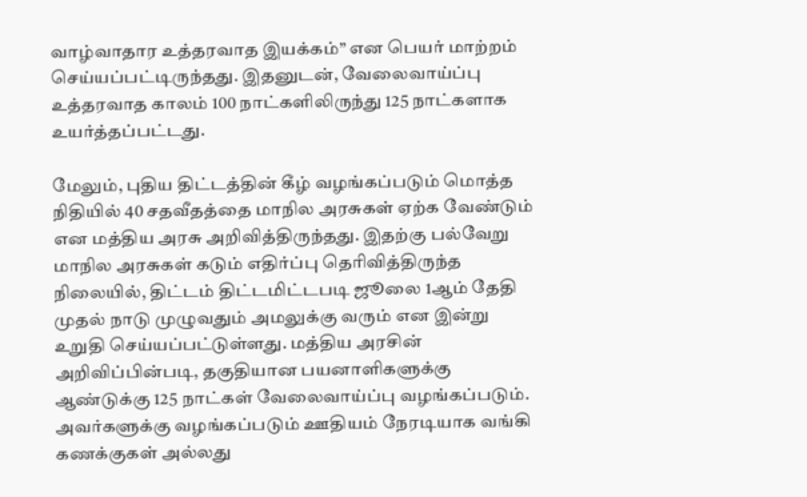வாழ்வாதார உத்தரவாத இயக்கம்” என பெயர் மாற்றம் செய்யப்பட்டிருந்தது. இதனுடன், வேலைவாய்ப்பு உத்தரவாத காலம் 100 நாட்களிலிருந்து 125 நாட்களாக உயர்த்தப்பட்டது.

மேலும், புதிய திட்டத்தின் கீழ் வழங்கப்படும் மொத்த நிதியில் 40 சதவீதத்தை மாநில அரசுகள் ஏற்க வேண்டும் என மத்திய அரசு அறிவித்திருந்தது. இதற்கு பல்வேறு மாநில அரசுகள் கடும் எதிர்ப்பு தெரிவித்திருந்த நிலையில், திட்டம் திட்டமிட்டபடி ஜூலை 1ஆம் தேதி முதல் நாடு முழுவதும் அமலுக்கு வரும் என இன்று உறுதி செய்யப்பட்டுள்ளது. மத்திய அரசின் அறிவிப்பின்படி, தகுதியான பயனாளிகளுக்கு ஆண்டுக்கு 125 நாட்கள் வேலைவாய்ப்பு வழங்கப்படும். அவர்களுக்கு வழங்கப்படும் ஊதியம் நேரடியாக வங்கி கணக்குகள் அல்லது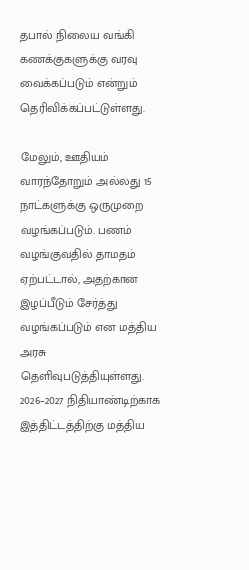தபால் நிலைய வங்கி கணக்குகளுக்கு வரவு வைக்கப்படும் என்றும் தெரிவிக்கப்பட்டுள்ளது.

மேலும், ஊதியம் வாரந்தோறும் அல்லது 15 நாட்களுக்கு ஒருமுறை வழங்கப்படும். பணம் வழங்குவதில் தாமதம் ஏற்பட்டால், அதற்கான இழப்பீடும் சேர்த்து வழங்கப்படும் என மத்திய அரசு தெளிவுபடுத்தியுள்ளது. 2026–2027 நிதியாண்டிற்காக இத்திட்டத்திற்கு மத்திய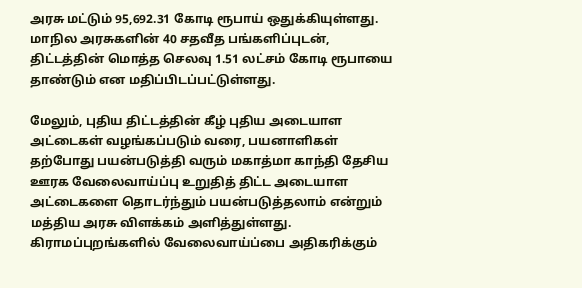அரசு மட்டும் 95,692.31 கோடி ரூபாய் ஒதுக்கியுள்ளது. மாநில அரசுகளின் 40 சதவீத பங்களிப்புடன், திட்டத்தின் மொத்த செலவு 1.51 லட்சம் கோடி ரூபாயை தாண்டும் என மதிப்பிடப்பட்டுள்ளது.

மேலும், புதிய திட்டத்தின் கீழ் புதிய அடையாள அட்டைகள் வழங்கப்படும் வரை, பயனாளிகள் தற்போது பயன்படுத்தி வரும் மகாத்மா காந்தி தேசிய ஊரக வேலைவாய்ப்பு உறுதித் திட்ட அடையாள அட்டைகளை தொடர்ந்தும் பயன்படுத்தலாம் என்றும் மத்திய அரசு விளக்கம் அளித்துள்ளது. கிராமப்புறங்களில் வேலைவாய்ப்பை அதிகரிக்கும்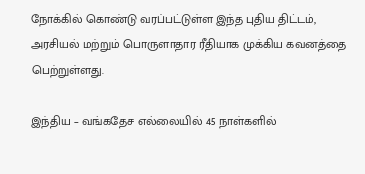நோக்கில் கொண்டு வரப்பட்டுள்ள இந்த புதிய திட்டம், அரசியல் மற்றும் பொருளாதார ரீதியாக முக்கிய கவனத்தை பெற்றுள்ளது.

இந்திய – வங்கதேச எல்லையில் 45 நாள்களில்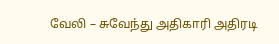வேலி – சுவேந்து அதிகாரி அதிரடி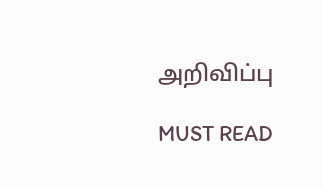அறிவிப்பு

MUST READ